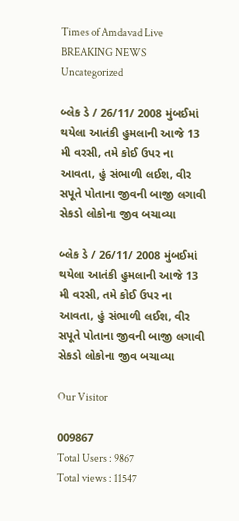Times of Amdavad Live
BREAKING NEWS
Uncategorized

બ્લેક ડે / 26/11/ 2008 મુંબઈમાં થયેલા આતંકી હુમલાની આજે 13 મી વરસી, તમે કોઈ ઉપર ના આવતા, હું સંભાળી લઈશ, વીર સપૂતે પોતાના જીવની બાજી લગાવી સેકડો લોકોના જીવ બચાવ્યા

બ્લેક ડે / 26/11/ 2008 મુંબઈમાં થયેલા આતંકી હુમલાની આજે 13 મી વરસી, તમે કોઈ ઉપર ના આવતા, હું સંભાળી લઈશ, વીર સપૂતે પોતાના જીવની બાજી લગાવી સેકડો લોકોના જીવ બચાવ્યા

Our Visitor

009867
Total Users : 9867
Total views : 11547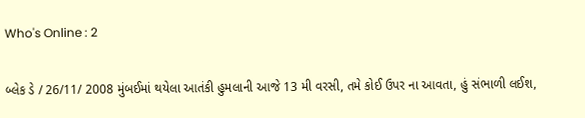Who's Online : 2

બ્લેક ડે / 26/11/ 2008 મુંબઈમાં થયેલા આતંકી હુમલાની આજે 13 મી વરસી, તમે કોઈ ઉપર ના આવતા, હું સંભાળી લઈશ,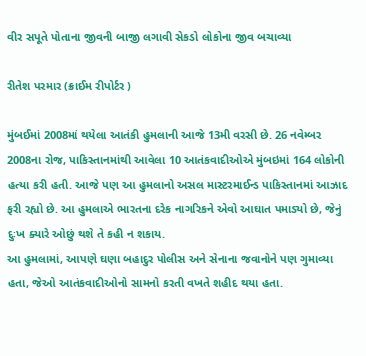વીર સપૂતે પોતાના જીવની બાજી લગાવી સેકડો લોકોના જીવ બચાવ્યા

રીતેશ પરમાર (ક્રાઈમ રીપોર્ટર )

મુંબઈમાં 2008માં થયેલા આતંકી હુમલાની આજે 13મી વરસી છે. 26 નવેમ્બર 2008ના રોજ, પાકિસ્તાનમાંથી આવેલા 10 આતંકવાદીઓએ મુંબઇમાં 164 લોકોની હત્યા કરી હતી. આજે પણ આ હુમલાનો અસલ માસ્ટરમાઈન્ડ પાકિસ્તાનમાં આઝાદ ફરી રહ્યો છે. આ હુમલાએ ભારતના દરેક નાગરિકને એવો આઘાત પમાડ્યો છે, જેનું દુઃખ ક્યારે ઓછું થશે તે કહી ન શકાય.
આ હુમલામાં, આપણે ઘણા બહાદુર પોલીસ અને સેનાના જવાનોને પણ ગુમાવ્યા હતા, જેઓ આતંકવાદીઓનો સામનો કરતી વખતે શહીદ થયા હતા.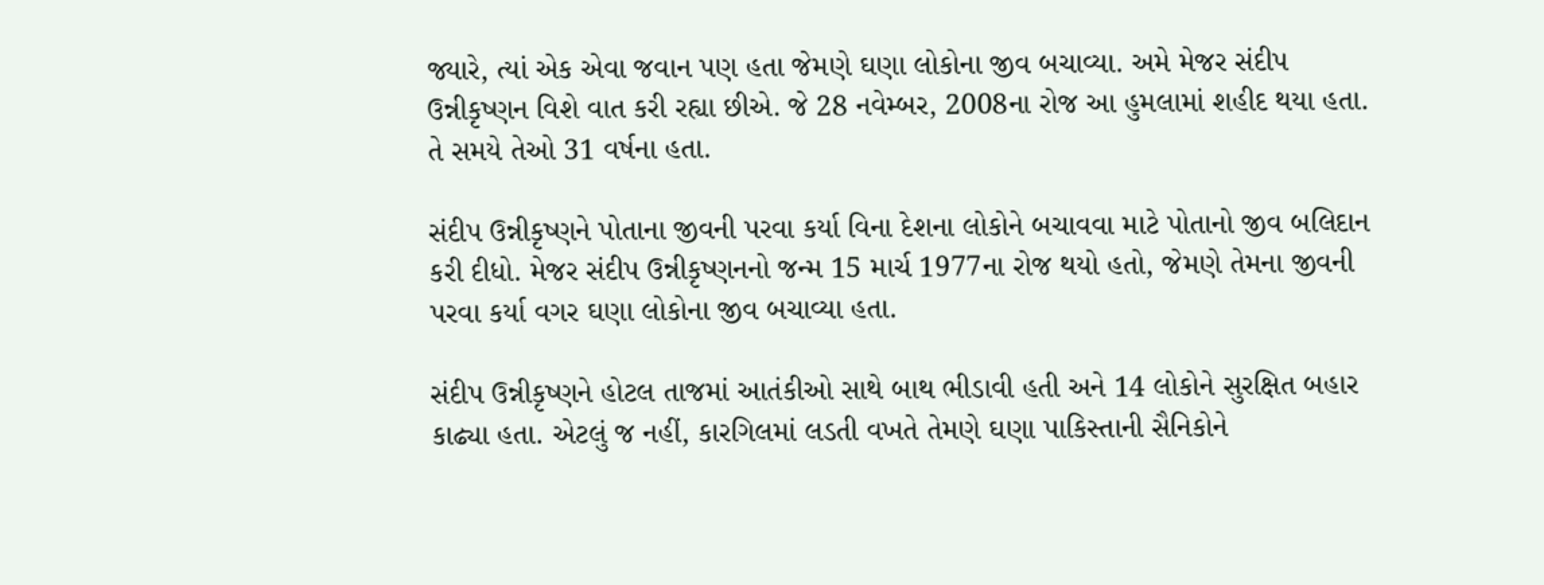જ્યારે, ત્યાં એક એવા જવાન પણ હતા જેમણે ઘણા લોકોના જીવ બચાવ્યા. અમે મેજર સંદીપ ઉન્નીકૃષ્ણન વિશે વાત કરી રહ્યા છીએ. જે 28 નવેમ્બર, 2008ના રોજ આ હુમલામાં શહીદ થયા હતા. તે સમયે તેઓ 31 વર્ષના હતા.

સંદીપ ઉન્નીકૃષ્ણને પોતાના જીવની પરવા કર્યા વિના દેશના લોકોને બચાવવા માટે પોતાનો જીવ બલિદાન કરી દીધો. મેજર સંદીપ ઉન્નીકૃષ્ણનનો જન્મ 15 માર્ચ 1977ના રોજ થયો હતો, જેમણે તેમના જીવની પરવા કર્યા વગર ઘણા લોકોના જીવ બચાવ્યા હતા.

સંદીપ ઉન્નીકૃષ્ણને હોટલ તાજમાં આતંકીઓ સાથે બાથ ભીડાવી હતી અને 14 લોકોને સુરક્ષિત બહાર કાઢ્યા હતા. એટલું જ નહીં, કારગિલમાં લડતી વખતે તેમણે ઘણા પાકિસ્તાની સૈનિકોને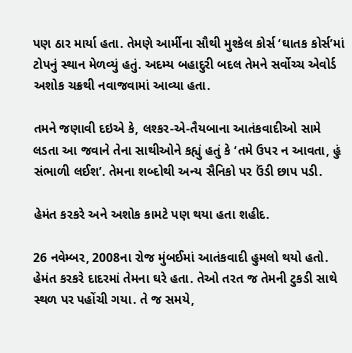પણ ઠાર માર્યા હતા. તેમણે આર્મીના સૌથી મુશ્કેલ કોર્સ ‘ઘાતક કોર્સ’માં ટોપનું સ્થાન મેળવ્યું હતું. અદમ્ય બહાદુરી બદલ તેમને સર્વોચ્ચ એવોર્ડ અશોક ચક્રથી નવાજવામાં આવ્યા હતા.

તમને જણાવી દઇએ કે, લશ્કર-એ-તૈયબાના આતંકવાદીઓ સામે લડતા આ જવાને તેના સાથીઓને કહ્યું હતું કે ‘તમે ઉપર ન આવતા, હું સંભાળી લઈશ’. તેમના શબ્દોથી અન્ય સૈનિકો પર ઉંડી છાપ પડી.

હેમંત કરકરે અને અશોક કામટે પણ થયા હતા શહીદ.

26 નવેમ્બર, 2008ના રોજ મુંબઈમાં આતંકવાદી હુમલો થયો હતો. હેમંત કરકરે દાદરમાં તેમના ઘરે હતા. તેઓ તરત જ તેમની ટુકડી સાથે સ્થળ પર પહોંચી ગયા. તે જ સમયે,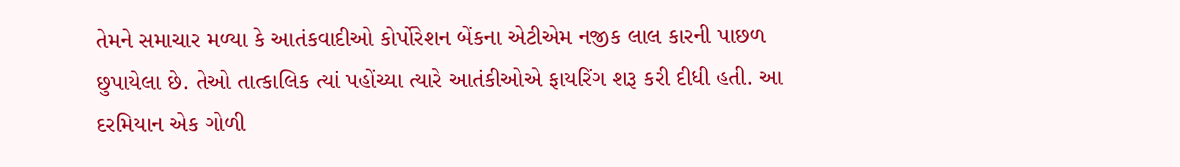તેમને સમાચાર મળ્યા કે આતંકવાદીઓ કોર્પોરેશન બેંકના એટીએમ નજીક લાલ કારની પાછળ છુપાયેલા છે. તેઓ તાત્કાલિક ત્યાં પહોંચ્યા ત્યારે આતંકીઓએ ફાયરિંગ શરૂ કરી દીધી હતી. આ દરમિયાન એક ગોળી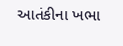આતંકીના ખભા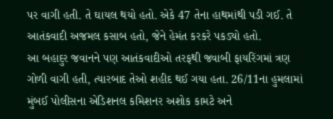પર વાગી હતી. તે ઘાયલ થયો હતો. એકે 47 તેના હાથમાંથી પડી ગઈ. તે આતંકવાદી અજમલ કસાબ હતો, જેને હેમંત કરકરે પકડ્યો હતો.
આ બહાદુર જવાનને પણ આતંકવાદીઓ તરફથી જવાબી ફાયરિંગમાં ત્રણ ગોળી વાગી હતી, ત્યારબાદ તેઓ શહીદ થઈ ગયા હતા. 26/11ના હુમલામાં મુંબઈ પોલીસના એડિશનલ કમિશનર અશોક કામટે અને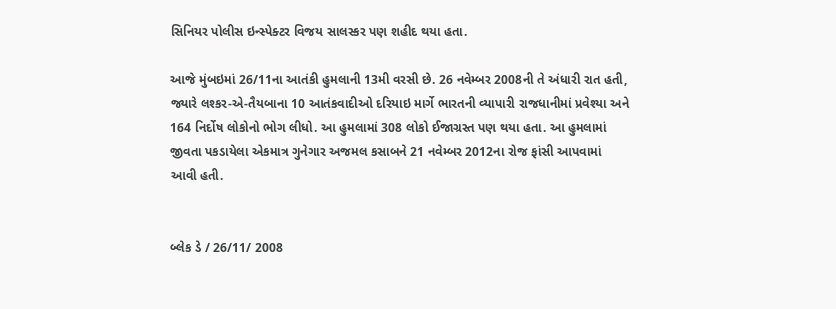સિનિયર પોલીસ ઇન્સ્પેક્ટર વિજય સાલસ્કર પણ શહીદ થયા હતા.

આજે મુંબઇમાં 26/11ના આતંકી હુમલાની 13મી વરસી છે. 26 નવેમ્બર 2008ની તે અંધારી રાત હતી, જ્યારે લશ્કર-એ-તૈયબાના 10 આતંકવાદીઓ દરિયાઇ માર્ગે ભારતની વ્યાપારી રાજધાનીમાં પ્રવેશ્યા અને 164 નિર્દોષ લોકોનો ભોગ લીધો. આ હુમલામાં 308 લોકો ઈજાગ્રસ્ત પણ થયા હતા. આ હુમલામાં જીવતા પકડાયેલા એકમાત્ર ગુનેગાર અજમલ કસાબને 21 નવેમ્બર 2012ના રોજ ફાંસી આપવામાં આવી હતી.


બ્લેક ડે / 26/11/ 2008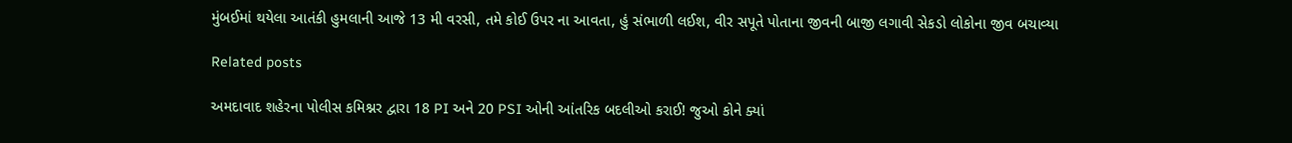મુંબઈમાં થયેલા આતંકી હુમલાની આજે 13 મી વરસી, તમે કોઈ ઉપર ના આવતા, હું સંભાળી લઈશ, વીર સપૂતે પોતાના જીવની બાજી લગાવી સેકડો લોકોના જીવ બચાવ્યા

Related posts

અમદાવાદ શહેરના પોલીસ કમિશ્નર દ્વારા 18 PI અને 20 PSI ઓની આંતરિક બદલીઓ કરાઈ! જુઓ કોને ક્યાં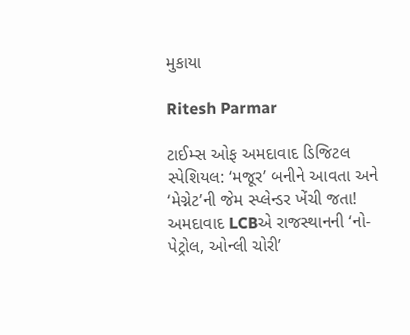મુકાયા

Ritesh Parmar

ટાઈમ્સ ઓફ અમદાવાદ ડિજિટલ સ્પેશિયલ: ‘મજૂર’ બનીને આવતા અને ‘મેગ્નેટ’ની જેમ સ્પ્લેન્ડર ખેંચી જતા! અમદાવાદ LCBએ રાજસ્થાનની ‘નો-પેટ્રોલ, ઓન્લી ચોરી’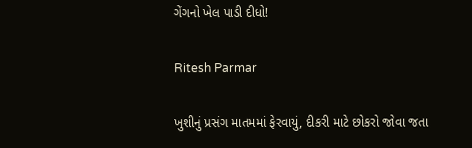ગેંગનો ખેલ પાડી દીધો!

Ritesh Parmar

ખુશીનું પ્રસંગ માતમમાં ફેરવાયું, દીકરી માટે છોકરો જોવા જતા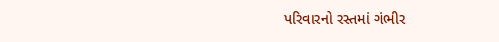પરિવારનો રસ્તમાં ગંભીર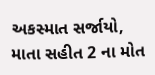અકસ્માત સર્જાયો, માતા સહીત 2 ના મોત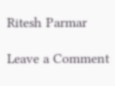Ritesh Parmar

Leave a Comment